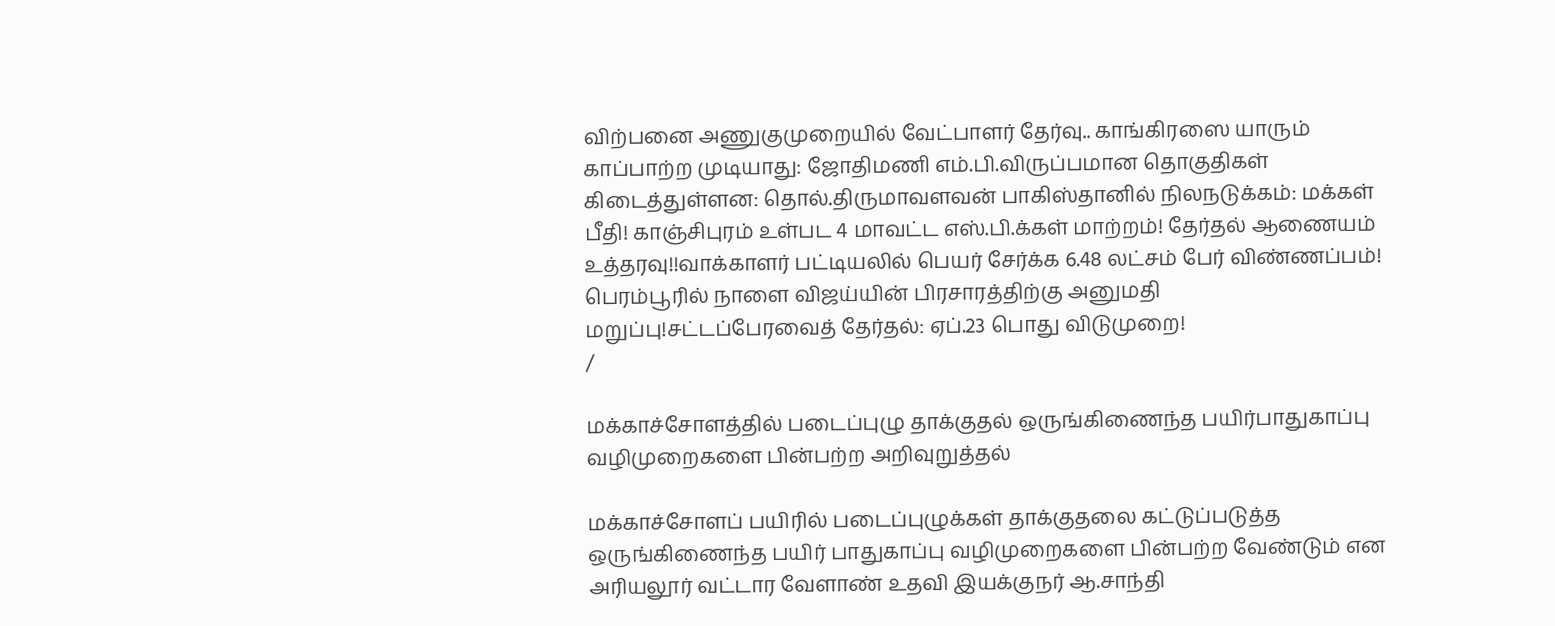விற்பனை அணுகுமுறையில் வேட்பாளர் தேர்வு.. காங்கிரஸை யாரும் காப்பாற்ற முடியாது: ஜோதிமணி எம்.பி.விருப்பமான தொகுதிகள் கிடைத்துள்ளன: தொல்.திருமாவளவன் பாகிஸ்தானில் நிலநடுக்கம்: மக்கள் பீதி! காஞ்சிபுரம் உள்பட 4 மாவட்ட எஸ்.பி.க்கள் மாற்றம்! தேர்தல் ஆணையம் உத்தரவு!!வாக்காளர் பட்டியலில் பெயர் சேர்க்க 6.48 லட்சம் பேர் விண்ணப்பம்! பெரம்பூரில் நாளை விஜய்யின் பிரசாரத்திற்கு அனுமதி மறுப்பு!சட்டப்பேரவைத் தேர்தல்: ஏப்.23 பொது விடுமுறை!
/

மக்காச்சோளத்தில் படைப்புழு தாக்குதல் ஒருங்கிணைந்த பயிர்பாதுகாப்பு வழிமுறைகளை பின்பற்ற அறிவுறுத்தல்

மக்காச்சோளப் பயிரில் படைப்புழுக்கள் தாக்குதலை கட்டுப்படுத்த ஒருங்கிணைந்த பயிர் பாதுகாப்பு வழிமுறைகளை பின்பற்ற வேண்டும் என அரியலூர் வட்டார வேளாண் உதவி இயக்குநர் ஆ.சாந்தி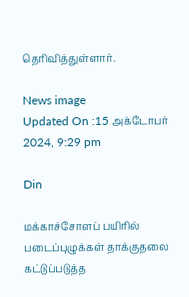தெரிவித்துள்ளார்.

News image
Updated On :15 அக்டோபர் 2024, 9:29 pm

Din

மக்காச்சோளப் பயிரில் படைப்புழுக்கள் தாக்குதலை கட்டுப்படுத்த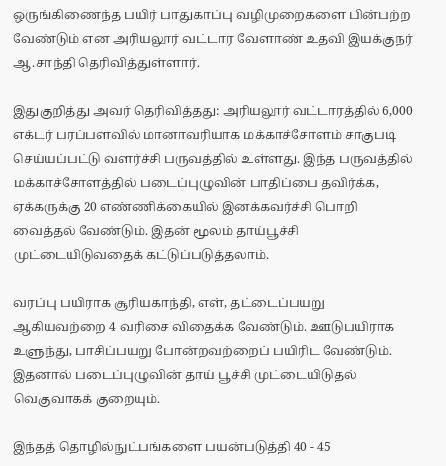ஒருங்கிணைந்த பயிர் பாதுகாப்பு வழிமுறைகளை பின்பற்ற வேண்டும் என அரியலூர் வட்டார வேளாண் உதவி இயக்குநர் ஆ.சாந்தி தெரிவித்துள்ளார்.

இதுகுறித்து அவர் தெரிவித்தது: அரியலூர் வட்டாரத்தில் 6,000 எக்டர் பரப்பளவில் மானாவரியாக மக்காச்சோளம் சாகுபடி செய்யப்பட்டு வளர்ச்சி பருவத்தில் உள்ளது. இந்த பருவத்தில் மக்காச்சோளத்தில் படைப்புழுவின் பாதிப்பை தவிர்க்க, ஏக்கருக்கு 20 எண்ணிக்கையில் இனக்கவர்ச்சி பொறி வைத்தல் வேண்டும். இதன் மூலம் தாய்பூச்சி முட்டையிடுவதைக் கட்டுப்படுத்தலாம்.

வரப்பு பயிராக சூரியகாந்தி, எள், தட்டைப்பயறு ஆகியவற்றை 4 வரிசை விதைக்க வேண்டும். ஊடுபயிராக உளுந்து, பாசிப்பயறு போன்றவற்றைப் பயிரிட வேண்டும். இதனால் படைப்புழுவின் தாய் பூச்சி முட்டையிடுதல் வெகுவாகக் குறையும்.

இந்தத் தொழில்நுட்பங்களை பயன்படுத்தி 40 - 45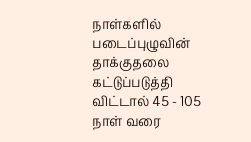நாள்களில் படைப்புழுவின் தாக்குதலை கட்டுப்படுத்தி விட்டால் 45 - 105 நாள் வரை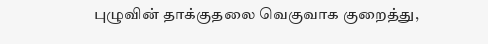புழுவின் தாக்குதலை வெகுவாக குறைத்து,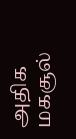அதிக மகசூல்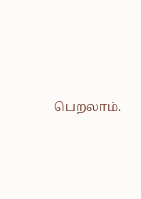பெறலாம்.